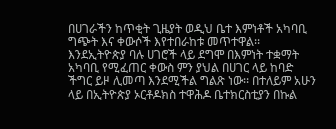በሀገራችን ከጥቂት ጊዜያት ወዲህ ቤተ እምነቶች አካባቢ ግጭት እና ቀውሶች እየተበራከቱ መጥተዋል፡፡ እንደኢትዮጵያ ባሉ ሀገሮች ላይ ደግሞ በእምነት ተቋማት አካባቢ የሚፈጠር ቀውስ ምን ያህል በሀገር ላይ ከባድ ችግር ይዞ ሊመጣ እንደሚችል ግልጽ ነው፡፡ በተለይም አሁን ላይ በኢትዮጵያ ኦርቶዶክስ ተዋሕዶ ቤተክርስቲያን በኩል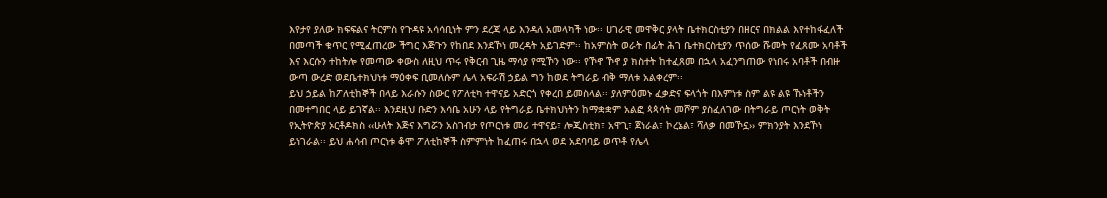እየታየ ያለው ክፍፍልና ትርምስ የጉዳዩ አሳሳቢነት ምን ደረጃ ላይ እንዳለ አመላካች ነው፡፡ ሀገራዊ መዋቅር ያላት ቤተክርስቲያን በዘርና በክልል እየተከፋፈለች በመጣች ቁጥር የሚፈጠረው ችግር እጅጉን የከበደ እንደኾነ መረዳት አይገድም፡፡ ከአምስት ወራት በፊት ሕገ ቤተክርስቲያን ጥሰው ሹመት የፈጸሙ አባቶች እና እርሱን ተከትሎ የመጣው ቀውስ ለዚህ ጥሩ የቅርብ ጊዜ ማሳያ የሚኾን ነው፡፡ የኾኖ ኾኖ ያ ክስተት ከተፈጸመ በኋላ አፈንግጠው የነበሩ አባቶች በብዙ ውጣ ውረድ ወደቤተክህነቱ ማዕቀፍ ቢመለሱም ሌላ አፍራሽ ኃይል ግን ከወደ ትግራይ ብቅ ማለቱ አልቀረም፡፡
ይህ ኃይል ከፖለቲከኞች በላይ እራሱን ስውር የፖለቲካ ተዋናይ አድርጎ የቀረበ ይመስላል፡፡ ያለምዕመኑ ፈቃድና ፍላጎት በእምነቱ ስም ልዩ ልዩ ኹነቶችን በመተግበር ላይ ይገኛል፡፡ እንደዚህ ቡድን እሳቤ አሁን ላይ የትግራይ ቤተክህነትን ከማቋቋም አልፎ ጳጳሳት መሾም ያስፈለገው በትግራይ ጦርነት ወቅት የኢትዮጵያ ኦርቶዶክስ ‹‹ሁለት እጅና እግሯን አስገብታ የጦርነቱ መሪ ተዋናይ፣ ሎጂስቲክ፣ አዋጊ፣ ጀነራል፣ ኮረኔል፣ ሻለቃ በመኾኗ›› ምክንያት እንደኾነ ይነገራል፡፡ ይህ ሐሳብ ጦርነቱ ቆሞ ፖለቲከኞች ስምምነት ከፈጠሩ በኋላ ወደ አደባባይ ወጥቶ የሌላ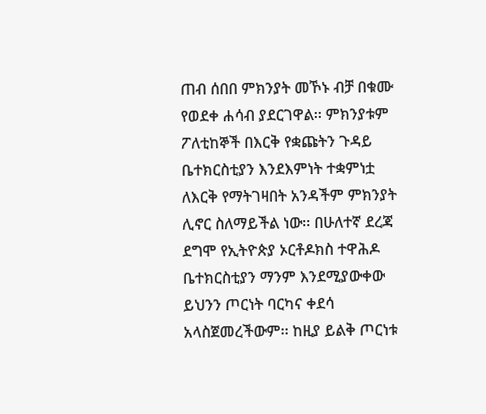ጠብ ሰበበ ምክንያት መኾኑ ብቻ በቁሙ የወደቀ ሐሳብ ያደርገዋል፡፡ ምክንያቱም ፖለቲከኞች በእርቅ የቋጩትን ጉዳይ ቤተክርስቲያን እንደእምነት ተቋምነቷ ለእርቅ የማትገዛበት አንዳችም ምክንያት ሊኖር ስለማይችል ነው፡፡ በሁለተኛ ደረጃ ደግሞ የኢትዮጵያ ኦርቶዶክስ ተዋሕዶ ቤተክርስቲያን ማንም እንደሚያውቀው ይህንን ጦርነት ባርካና ቀደሳ አላስጀመረችውም፡፡ ከዚያ ይልቅ ጦርነቱ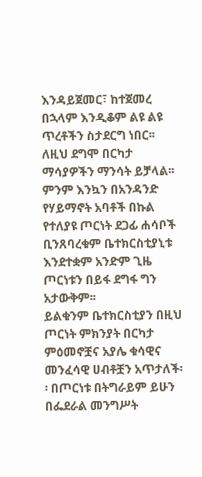እንዳይጀመር፣ ከተጀመረ በኋላም እንዲቆም ልዩ ልዩ ጥረቶችን ስታደርግ ነበር፡፡ ለዚህ ደግሞ በርካታ ማሳያዎችን ማንሳት ይቻላል፡፡ ምንም እንኳን በአንዳንድ የሃይማኖት አባቶች በኩል የተለያዩ ጦርነት ደጋፊ ሐሳቦች ቢንጸባረቁም ቤተክርስቲያኒቱ እንደተቋም አንድም ጊዜ ጦርነቱን በይፋ ደግፋ ግን አታውቅም፡፡
ይልቁንም ቤተክርስቲያን በዚህ ጦርነት ምክንያት በርካታ ምዕመኖቿና አያሌ ቁሳዊና መንፈሳዊ ሀብቶቿን አጥታለች፡፡ በጦርነቱ በትግራይም ይሁን በፌደራል መንግሥት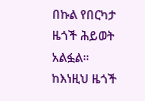በኩል የበርካታ ዜጎች ሕይወት አልፏል፡፡ ከእነዚህ ዜጎች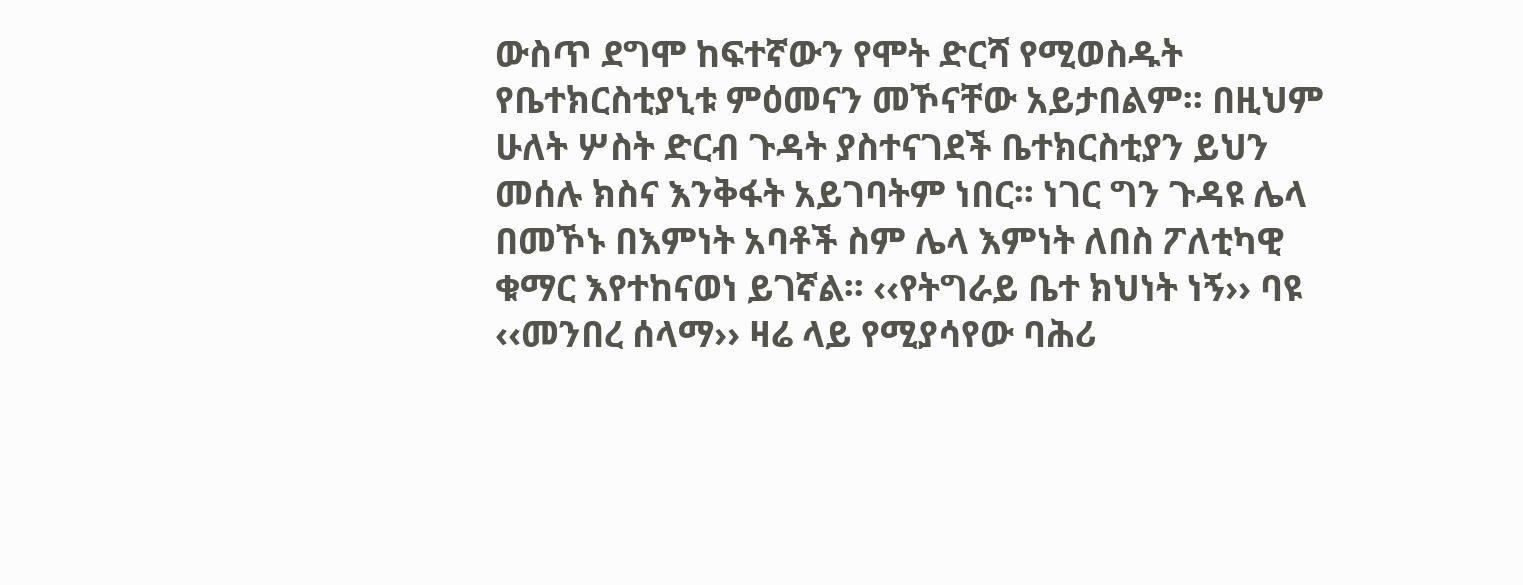ውስጥ ደግሞ ከፍተኛውን የሞት ድርሻ የሚወስዱት የቤተክርስቲያኒቱ ምዕመናን መኾናቸው አይታበልም፡፡ በዚህም ሁለት ሦስት ድርብ ጉዳት ያስተናገደች ቤተክርስቲያን ይህን መሰሉ ክስና እንቅፋት አይገባትም ነበር፡፡ ነገር ግን ጉዳዩ ሌላ በመኾኑ በእምነት አባቶች ስም ሌላ እምነት ለበስ ፖለቲካዊ ቁማር እየተከናወነ ይገኛል፡፡ ‹‹የትግራይ ቤተ ክህነት ነኝ›› ባዩ ‹‹መንበረ ሰላማ›› ዛሬ ላይ የሚያሳየው ባሕሪ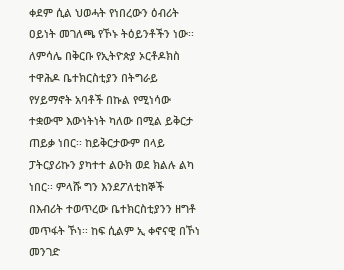ቀደም ሲል ህወሓት የነበረውን ዕብሪት ዐይነት መገለጫ የኾኑ ትዕይንቶችን ነው፡፡
ለምሳሌ በቅርቡ የኢትዮጵያ ኦርቶዶክስ ተዋሕዶ ቤተክርስቲያን በትግራይ የሃይማኖት አባቶች በኩል የሚነሳው ተቋውሞ እውነትነት ካለው በሚል ይቅርታ ጠይቃ ነበር፡፡ ከይቅርታውም በላይ ፓትርያሪኩን ያካተተ ልዑክ ወደ ክልሉ ልካ ነበር፡፡ ምላሹ ግን እንደፖለቲከኞች በእብሪት ተወጥረው ቤተክርስቲያንን ዘግቶ መጥፋት ኾነ፡፡ ከፍ ሲልም ኢ ቀኖናዊ በኾነ መንገድ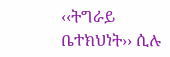‹‹ትግራይ ቤተክህነት›› ሲሉ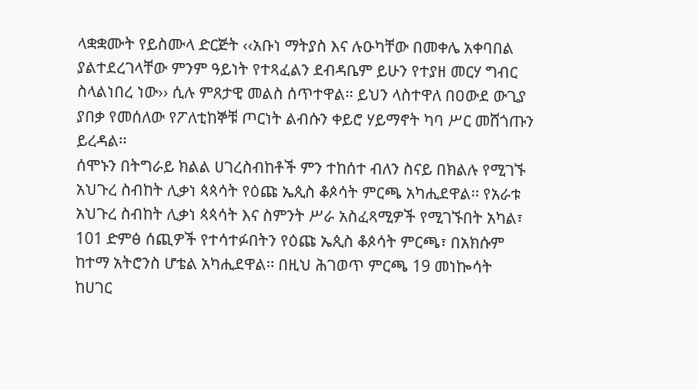ላቋቋሙት የይስሙላ ድርጅት ‹‹አቡነ ማትያስ እና ሉዑካቸው በመቀሌ አቀባበል ያልተደረገላቸው ምንም ዓይነት የተጻፈልን ደብዳቤም ይሁን የተያዘ መርሃ ግብር ስላልነበረ ነው›› ሲሉ ምጸታዊ መልስ ሰጥተዋል፡፡ ይህን ላስተዋለ በዐውደ ውጊያ ያበቃ የመሰለው የፖለቲከኞቹ ጦርነት ልብሱን ቀይሮ ሃይማኖት ካባ ሥር መሸጎጡን ይረዳል፡፡
ሰሞኑን በትግራይ ክልል ሀገረስብከቶች ምን ተከሰተ ብለን ስናይ በክልሉ የሚገኙ አህጉረ ስብከት ሊቃነ ጳጳሳት የዕጩ ኤጲስ ቆጶሳት ምርጫ አካሒደዋል፡፡ የአራቱ አህጉረ ስብከት ሊቃነ ጳጳሳት እና ስምንት ሥራ አስፈጻሚዎች የሚገኙበት አካል፣ 101 ድምፅ ሰጪዎች የተሳተፉበትን የዕጩ ኤጲስ ቆጶሳት ምርጫ፣ በአክሱም ከተማ አትሮንስ ሆቴል አካሒደዋል፡፡ በዚህ ሕገወጥ ምርጫ 19 መነኰሳት ከሀገር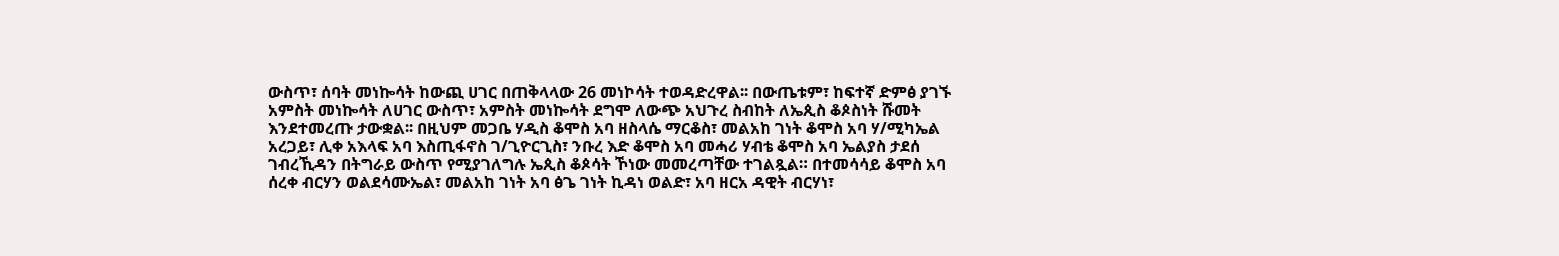ውስጥ፣ ሰባት መነኰሳት ከውጪ ሀገር በጠቅላላው 26 መነኮሳት ተወዳድረዋል፡፡ በውጤቱም፣ ከፍተኛ ድምፅ ያገኙ አምስት መነኰሳት ለሀገር ውስጥ፣ አምስት መነኰሳት ደግሞ ለውጭ አህጉረ ስብከት ለኤጲስ ቆጶስነት ሹመት እንደተመረጡ ታውቋል፡፡ በዚህም መጋቤ ሃዲስ ቆሞስ አባ ዘስላሴ ማርቆስ፣ መልአከ ገነት ቆሞስ አባ ሃ/ሚካኤል አረጋይ፣ ሊቀ አእላፍ አባ እስጢፋኖስ ገ/ጊዮርጊስ፣ ንቡረ እድ ቆሞስ አባ መሓሪ ሃብቴ ቆሞስ አባ ኤልያስ ታደሰ ገብረኺዳን በትግራይ ውስጥ የሚያገለግሉ ኤጲስ ቆጶሳት ኾነው መመረጣቸው ተገልጿል። በተመሳሳይ ቆሞስ አባ ሰረቀ ብርሃን ወልደሳሙኤል፣ መልአከ ገነት አባ ፅጌ ገነት ኪዳነ ወልድ፣ አባ ዘርአ ዳዊት ብርሃነ፣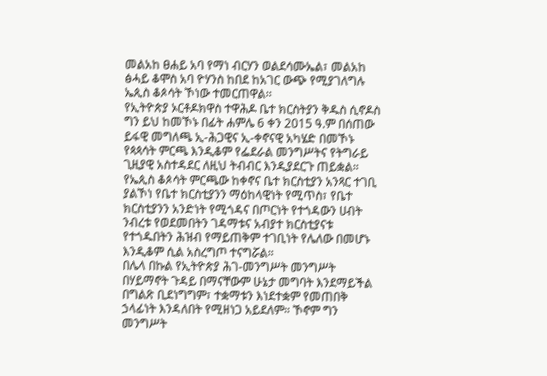መልአከ ፀሐይ አባ የማነ ብርሃን ወልደሳሙኤል፣ መልአከ ፅሓይ ቆሞስ አባ ዮሃንስ ከበደ ከአገር ውጭ የሚያገለግሉ ኤጲስ ቆጶሳት ኾነው ተመርጠዋል፡፡
የኢትዮጵያ ኦርቶዶክዋስ ተዋሕዶ ቤተ ክርስትያን ቅዱስ ሲኖዶስ ግን ይህ ከመኾኑ በፊት ሐምሌ 6 ቀን 2015 ዓ.ም በሰጠው ይፋዊ መግለጫ ኢ-ሕጋዊና ኢ-ቀኖናዊ አካሄድ በመኾኑ የጳጳሳት ምርጫ እንዲቆም የፌደራል መንግሥትና የትግራይ ጊዚያዊ አስተዳደር ለዚህ ትብብር እንዲያደርጉ ጠይቋል። የኤጲስ ቆጶሳት ምርጫው ከቀኖና ቤተ ክርስቲያን አንጻር ተገቢ ያልኾነ የቤተ ክርስቲያንን ማዕከላዊነት የሚጥስ፣ የቤተ ክርስቲያንን አንድነት የሚጎዳና በጦርነት የተጎዳውን ሀብት ንብረቱ የወደመበትን ገዳማቱና አብያተ ክርስቲያናቱ የተጎዱበትን ሕዝብ የማይጠቅም ተገቢነት የሌለው በመሆኑ እንዲቆም ሲል አስረግጦ ተናግሯል።
በሌላ በኩል የኢትዮጵያ ሕገ-መንግሥት መንግሥት በሃይማኖት ጉዳይ በማናቸውም ሁኔታ መግባት እንደማይችል በግልጽ ቢደነግግም፣ ተቋማቱን እነደተቋም የመጠበቅ ኃላፊነት እንዳለበት የሚዘነጋ አይደለም። ኾኖም ግን መንግሥት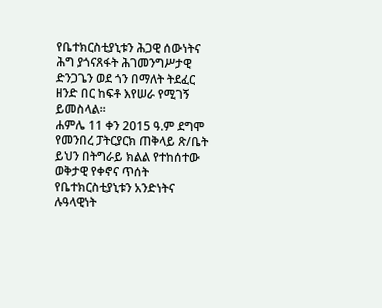የቤተክርስቲያኒቱን ሕጋዊ ሰውነትና ሕግ ያጎናጸፋት ሕገመንግሥታዊ ድንጋጌን ወደ ጎን በማለት ትደፈር ዘንድ በር ከፍቶ እየሠራ የሚገኝ ይመስላል፡፡
ሐምሌ 11 ቀን 2015 ዓ.ም ደግሞ የመንበረ ፓትርያርክ ጠቅላይ ጽ/ቤት ይህን በትግራይ ክልል የተከሰተው ወቅታዊ የቀኖና ጥሰት የቤተክርስቲያኒቱን አንድነትና ሉዓላዊነት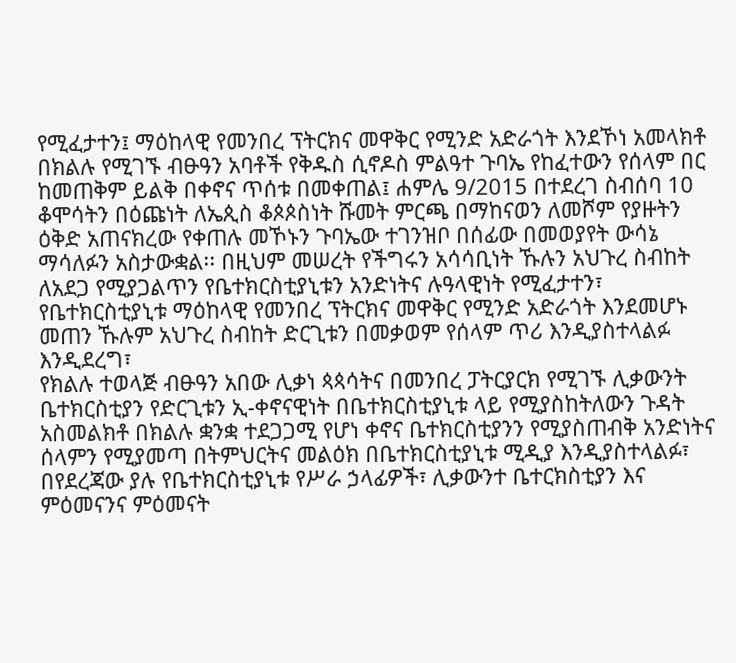የሚፈታተን፤ ማዕከላዊ የመንበረ ፕትርክና መዋቅር የሚንድ አድራጎት እንደኾነ አመላክቶ በክልሉ የሚገኙ ብፁዓን አባቶች የቅዱስ ሲኖዶስ ምልዓተ ጉባኤ የከፈተውን የሰላም በር ከመጠቅም ይልቅ በቀኖና ጥሰቱ በመቀጠል፤ ሐምሌ 9/2015 በተደረገ ስብሰባ 10 ቆሞሳትን በዕጩነት ለኤጲስ ቆጶጶስነት ሹመት ምርጫ በማከናወን ለመሾም የያዙትን ዕቅድ አጠናክረው የቀጠሉ መኾኑን ጉባኤው ተገንዝቦ በሰፊው በመወያየት ውሳኔ ማሳለፉን አስታውቋል፡፡ በዚህም መሠረት የችግሩን አሳሳቢነት ኹሉን አህጉረ ስብከት ለአደጋ የሚያጋልጥን የቤተክርስቲያኒቱን አንድነትና ሉዓላዊነት የሚፈታተን፣ የቤተክርስቲያኒቱ ማዕከላዊ የመንበረ ፕትርክና መዋቅር የሚንድ አድራጎት እንደመሆኑ መጠን ኹሉም አህጉረ ስብከት ድርጊቱን በመቃወም የሰላም ጥሪ እንዲያስተላልፉ እንዲደረግ፣
የክልሉ ተወላጅ ብፁዓን አበው ሊቃነ ጳጳሳትና በመንበረ ፓትርያርክ የሚገኙ ሊቃውንት ቤተክርስቲያን የድርጊቱን ኢ-ቀኖናዊነት በቤተክርስቲያኒቱ ላይ የሚያስከትለውን ጉዳት አስመልክቶ በክልሉ ቋንቋ ተደጋጋሚ የሆነ ቀኖና ቤተክርስቲያንን የሚያስጠብቅ አንድነትና ሰላምን የሚያመጣ በትምህርትና መልዕክ በቤተክርስቲያኒቱ ሚዲያ እንዲያስተላልፉ፣ በየደረጃው ያሉ የቤተክርስቲያኒቱ የሥራ ኃላፊዎች፣ ሊቃውንተ ቤተርክስቲያን እና ምዕመናንና ምዕመናት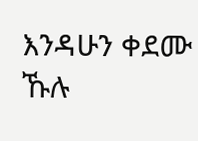እንዳሁን ቀደሙ ኹሉ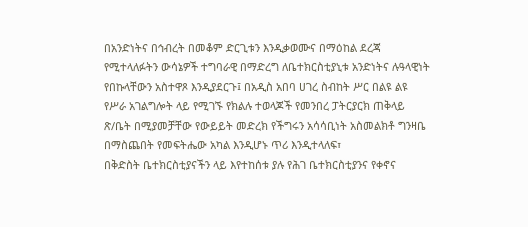በአንድነትና በኅብረት በመቆም ድርጊቱን እንዲቃወሙና በማዕከል ደረጃ የሚተላለፉትን ውሳኔዎች ተግባራዊ በማድረግ ለቤተክርስቲያኒቱ አንድነትና ሉዓላዊነት የበኩላቸውን አስተዋጾ እንዲያደርጉ፤ በአዲስ አበባ ሀገረ ስብከት ሥር በልዩ ልዩ የሥራ አገልግሎት ላይ የሚገኙ የክልሉ ተወላጆች የመንበረ ፓትርያርክ ጠቅላይ ጽ/ቤት በሚያመቻቸው የውይይት መድረክ የችግሩን አሳሳቢነት አስመልክቶ ግንዛቤ በማስጨበት የመፍትሔው አካል እንዲሆኑ ጥሪ እንዲተላለፍ፣
በቅድስት ቤተክርስቲያናችን ላይ እየተከሰቱ ያሉ የሕገ ቤተክርስቲያንና የቀኖና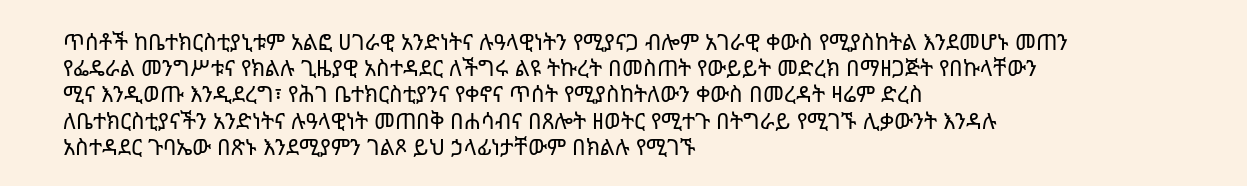ጥሰቶች ከቤተክርስቲያኒቱም አልፎ ሀገራዊ አንድነትና ሉዓላዊነትን የሚያናጋ ብሎም አገራዊ ቀውስ የሚያስከትል እንደመሆኑ መጠን የፌዴራል መንግሥቱና የክልሉ ጊዜያዊ አስተዳደር ለችግሩ ልዩ ትኩረት በመስጠት የውይይት መድረክ በማዘጋጅት የበኩላቸውን ሚና እንዲወጡ እንዲደረግ፣ የሕገ ቤተክርስቲያንና የቀኖና ጥሰት የሚያስከትለውን ቀውስ በመረዳት ዛሬም ድረስ ለቤተክርስቲያናችን አንድነትና ሉዓላዊነት መጠበቅ በሐሳብና በጸሎት ዘወትር የሚተጉ በትግራይ የሚገኙ ሊቃውንት እንዳሉ አስተዳደር ጉባኤው በጽኑ እንደሚያምን ገልጾ ይህ ኃላፊነታቸውም በክልሉ የሚገኙ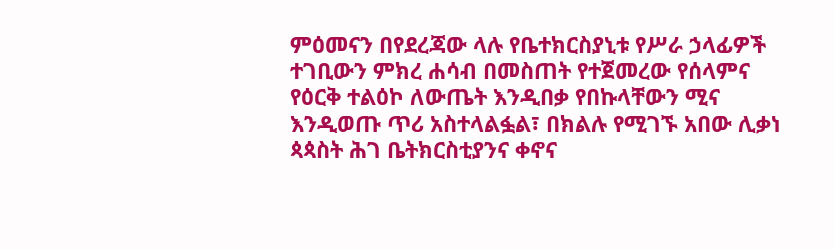ምዕመናን በየደረጃው ላሉ የቤተክርስያኒቱ የሥራ ኃላፊዎች ተገቢውን ምክረ ሐሳብ በመስጠት የተጀመረው የሰላምና የዕርቅ ተልዕኮ ለውጤት እንዲበቃ የበኩላቸውን ሚና እንዲወጡ ጥሪ አስተላልፏል፣ በክልሉ የሚገኙ አበው ሊቃነ ጳጳስት ሕገ ቤትክርስቲያንና ቀኖና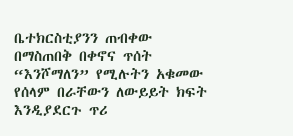ቤተክርስቲያንን ጠብቀው በማስጠበቅ በቀኖና ጥሰት “እንሾማለን” የሚሉትን አቁመው የሰላም በራቸውን ለውይይት ክፍት እንዲያደርጉ ጥሪ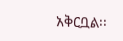አቅርቧል፡፡